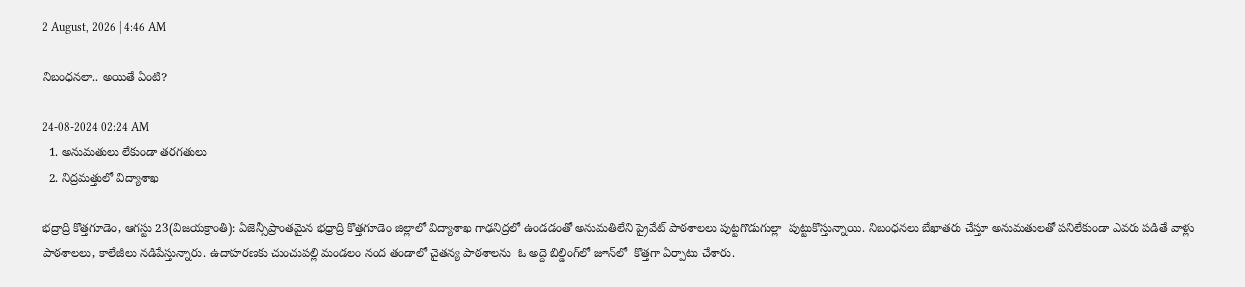2 August, 2026 | 4:46 AM

నిబంధనలా.. అయితే ఏంటి?

24-08-2024 02:24 AM
  1. అనుమతులు లేకుండా తరగతులు
  2. నిద్రమత్తులో విద్యాశాఖ

భద్రాద్రి కొత్తగూడెం, ఆగస్టు 23(విజయక్రాంతి): ఏజెన్సీప్రాంతమైన భధ్రాద్రి కొత్తగూడెం జిల్లాలో విద్యాశాఖ గాఢనిద్రలో ఉండడంతో అనుమతిలేని ప్రైవేట్ పాఠశాలలు పుట్టగొడుగుల్లా  పుట్టుకొస్తున్నాయి. నిబంధనలు బేఖాతరు చేస్తూ అనుమతులతో పనిలేకుండా ఎవరు పడితే వాళ్లు పాఠశాలలు, కాలేజీలు నడిపేస్తున్నారు. ఉదాహరణకు చుంచుపల్లి మండలం నంద తండాలో చైతన్య పాఠశాలను  ఓ అద్దె బిల్డింగ్‌లో జూన్‌లో  కొత్తగా ఏర్పాటు చేశారు.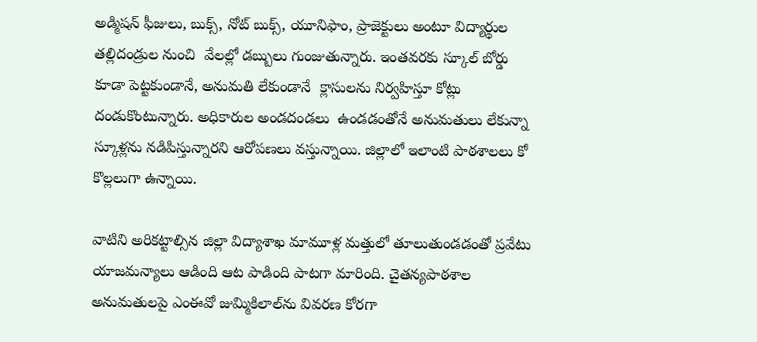అడ్మిషన్ ఫీజులు, బుక్స్, నోట్ బుక్స్, యూనిఫాం, ప్రాజెక్టులు అంటూ విద్యార్థుల తల్లిదండ్రుల నుంచి  వేలల్లో డబ్బులు గుంజుతున్నారు. ఇంతవరకు స్కూల్ బోర్డు కూడా పెట్టకుండానే, అనుమతి లేకుండానే  క్లాసులను నిర్వహిస్తూ కోట్లు దండుకొంటున్నారు. అధికారుల అండదండలు  ఉండడంతోనే అనుమతులు లేకున్నా స్కూళ్లను నడిపిస్తున్నారని ఆరోపణలు వస్తున్నాయి. జిల్లాలో ఇలాంటి పాఠశాలలు కో కొల్లలుగా ఉన్నాయి.

వాటిని అరికట్టాల్సిన జిల్లా విద్యాశాఖ మామూళ్ల మత్తులో తూలుతుండడంతో ప్రవేటు యాజమన్యాలు ఆడింది ఆట పాడింది పాటగా మారింది. చైతన్యపాఠశాల అనుమతులపై ఎంఈవో జుమ్మికిలాల్‌ను వివరణ కోరగా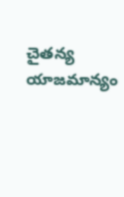చైతన్య యాజమాన్యం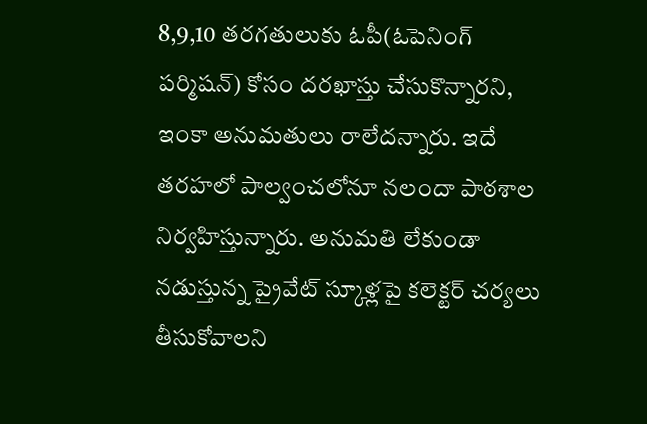8,9,10 తరగతులుకు ఓపీ(ఓపెనింగ్ పర్మిషన్) కోసం దరఖాస్తు చేసుకొన్నారని, ఇంకా అనుమతులు రాలేదన్నారు. ఇదే  తరహలో పాల్వంచలోనూ నలందా పాఠశాల నిర్వహిస్తున్నారు. అనుమతి లేకుండా నడుస్తున్న ప్రైవేట్ స్కూళ్లపై కలెక్టర్ చర్యలు తీసుకోవాలని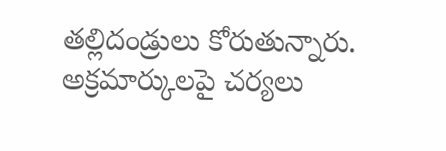తల్లిదండ్రులు కోరుతున్నారు. అక్రమార్కులపై చర్యలు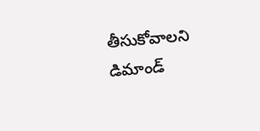తీసుకోవాలని డిమాండ్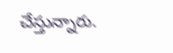చేస్తున్నారు.